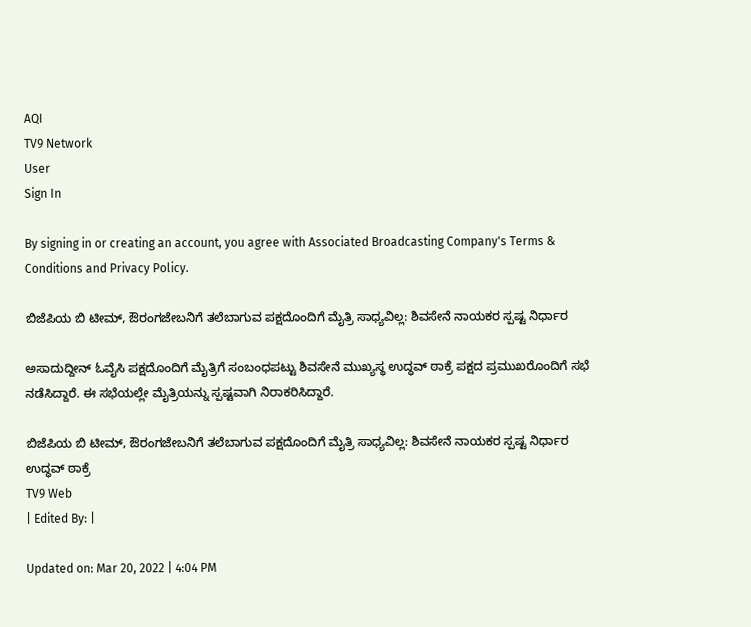AQI
TV9 Network
User
Sign In

By signing in or creating an account, you agree with Associated Broadcasting Company's Terms & Conditions and Privacy Policy.

ಬಿಜೆಪಿಯ ಬಿ ಟೀಮ್, ಔರಂಗಜೇಬನಿಗೆ ತಲೆಬಾಗುವ ಪಕ್ಷದೊಂದಿಗೆ ಮೈತ್ರಿ ಸಾಧ್ಯವಿಲ್ಲ: ಶಿವಸೇನೆ ನಾಯಕರ ಸ್ಪಷ್ಟ ನಿರ್ಧಾರ

ಅಸಾದುದ್ದೀನ್ ಓವೈಸಿ ಪಕ್ಷದೊಂದಿಗೆ ಮೈತ್ರಿಗೆ ಸಂಬಂಧಪಟ್ಟು ಶಿವಸೇನೆ ಮುಖ್ಯಸ್ಥ ಉದ್ಧವ್ ಠಾಕ್ರೆ ಪಕ್ಷದ ಪ್ರಮುಖರೊಂದಿಗೆ ಸಭೆ ನಡೆಸಿದ್ದಾರೆ. ಈ ಸಭೆಯಲ್ಲೇ ಮೈತ್ರಿಯನ್ನು ಸ್ಪಷ್ಟವಾಗಿ ನಿರಾಕರಿಸಿದ್ದಾರೆ.

ಬಿಜೆಪಿಯ ಬಿ ಟೀಮ್, ಔರಂಗಜೇಬನಿಗೆ ತಲೆಬಾಗುವ ಪಕ್ಷದೊಂದಿಗೆ ಮೈತ್ರಿ ಸಾಧ್ಯವಿಲ್ಲ: ಶಿವಸೇನೆ ನಾಯಕರ ಸ್ಪಷ್ಟ ನಿರ್ಧಾರ
ಉದ್ಧವ್ ಠಾಕ್ರೆ
TV9 Web
| Edited By: |

Updated on: Mar 20, 2022 | 4:04 PM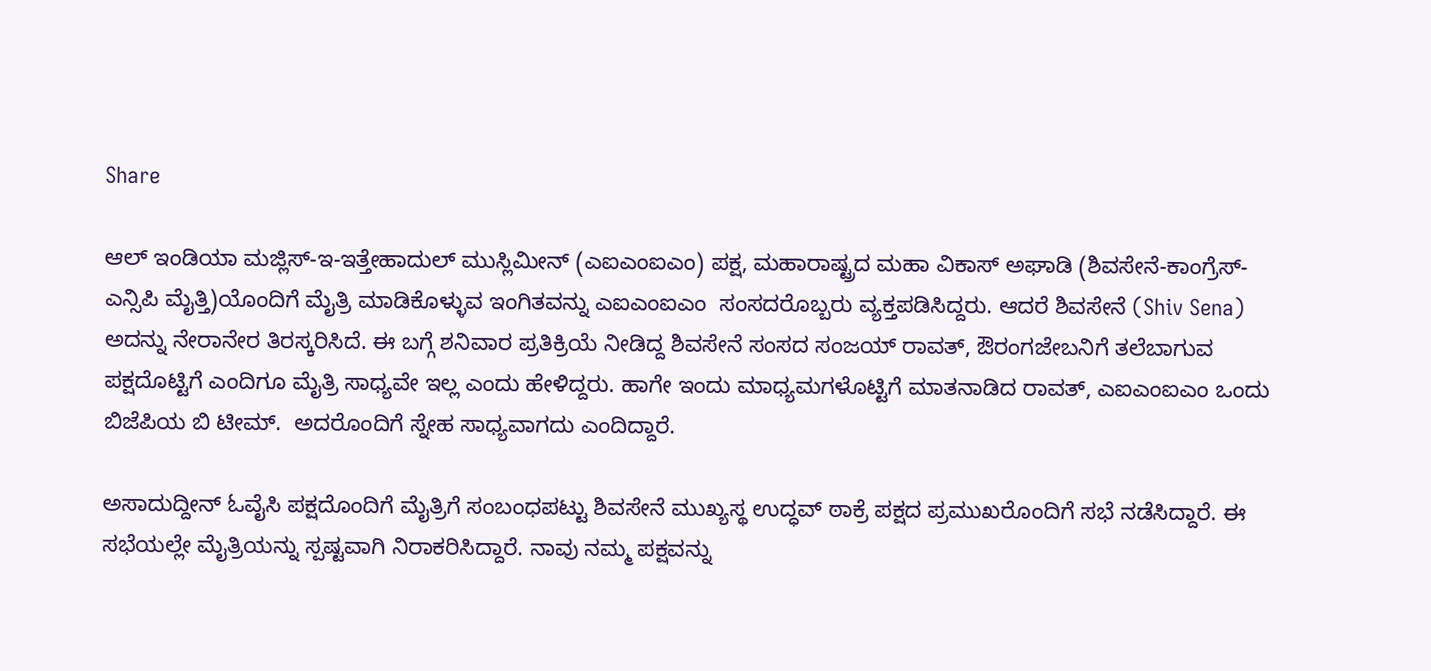Share

ಆಲ್ ಇಂಡಿಯಾ ಮಜ್ಲಿಸ್-ಇ-ಇತ್ತೇಹಾದುಲ್ ಮುಸ್ಲಿಮೀನ್ (ಎಐಎಂಐಎಂ) ಪಕ್ಷ, ಮಹಾರಾಷ್ಟ್ರದ ಮಹಾ ವಿಕಾಸ್ ಅಘಾಡಿ (ಶಿವಸೇನೆ-ಕಾಂಗ್ರೆಸ್-ಎನ್ಸಿಪಿ ಮೈತ್ತಿ)ಯೊಂದಿಗೆ ಮೈತ್ರಿ ಮಾಡಿಕೊಳ್ಳುವ ಇಂಗಿತವನ್ನು ಎಐಎಂಐಎಂ  ಸಂಸದರೊಬ್ಬರು ವ್ಯಕ್ತಪಡಿಸಿದ್ದರು. ಆದರೆ ಶಿವಸೇನೆ (Shiv Sena) ಅದನ್ನು ನೇರಾನೇರ ತಿರಸ್ಕರಿಸಿದೆ. ಈ ಬಗ್ಗೆ ಶನಿವಾರ ಪ್ರತಿಕ್ರಿಯೆ ನೀಡಿದ್ದ ಶಿವಸೇನೆ ಸಂಸದ ಸಂಜಯ್ ರಾವತ್, ಔರಂಗಜೇಬನಿಗೆ ತಲೆಬಾಗುವ ಪಕ್ಷದೊಟ್ಟಿಗೆ ಎಂದಿಗೂ ಮೈತ್ರಿ ಸಾಧ್ಯವೇ ಇಲ್ಲ ಎಂದು ಹೇಳಿದ್ದರು. ಹಾಗೇ ಇಂದು ಮಾಧ್ಯಮಗಳೊಟ್ಟಿಗೆ ಮಾತನಾಡಿದ ರಾವತ್, ಎಐಎಂಐಎಂ ಒಂದು ಬಿಜೆಪಿಯ ಬಿ ಟೀಮ್.  ಅದರೊಂದಿಗೆ ಸ್ನೇಹ ಸಾಧ್ಯವಾಗದು ಎಂದಿದ್ದಾರೆ.

ಅಸಾದುದ್ದೀನ್ ಓವೈಸಿ ಪಕ್ಷದೊಂದಿಗೆ ಮೈತ್ರಿಗೆ ಸಂಬಂಧಪಟ್ಟು ಶಿವಸೇನೆ ಮುಖ್ಯಸ್ಥ ಉದ್ಧವ್ ಠಾಕ್ರೆ ಪಕ್ಷದ ಪ್ರಮುಖರೊಂದಿಗೆ ಸಭೆ ನಡೆಸಿದ್ದಾರೆ. ಈ ಸಭೆಯಲ್ಲೇ ಮೈತ್ರಿಯನ್ನು ಸ್ಪಷ್ಟವಾಗಿ ನಿರಾಕರಿಸಿದ್ದಾರೆ. ನಾವು ನಮ್ಮ ಪಕ್ಷವನ್ನು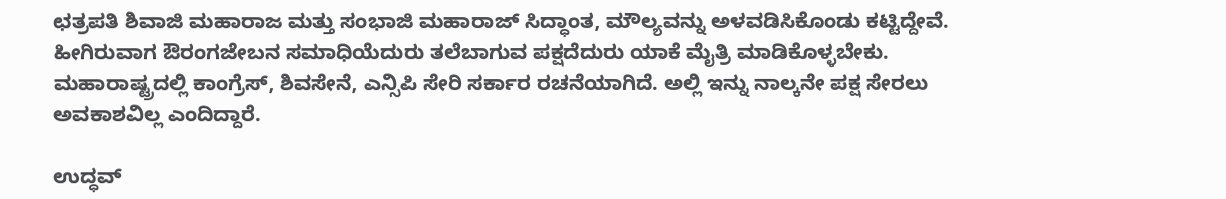ಛತ್ರಪತಿ ಶಿವಾಜಿ ಮಹಾರಾಜ ಮತ್ತು ಸಂಭಾಜಿ ಮಹಾರಾಜ್ ಸಿದ್ಧಾಂತ, ಮೌಲ್ಯವನ್ನು ಅಳವಡಿಸಿಕೊಂಡು ಕಟ್ಟಿದ್ದೇವೆ. ಹೀಗಿರುವಾಗ ಔರಂಗಜೇಬನ ಸಮಾಧಿಯೆದುರು ತಲೆಬಾಗುವ ಪಕ್ಷದೆದುರು ಯಾಕೆ ಮೈತ್ರಿ ಮಾಡಿಕೊಳ್ಳಬೇಕು.  ಮಹಾರಾಷ್ಟ್ರದಲ್ಲಿ ಕಾಂಗ್ರೆಸ್, ಶಿವಸೇನೆ, ಎನ್ಸಿಪಿ ಸೇರಿ ಸರ್ಕಾರ ರಚನೆಯಾಗಿದೆ. ಅಲ್ಲಿ ಇನ್ನು ನಾಲ್ಕನೇ ಪಕ್ಷ ಸೇರಲು ಅವಕಾಶವಿಲ್ಲ ಎಂದಿದ್ದಾರೆ.

ಉದ್ಧವ್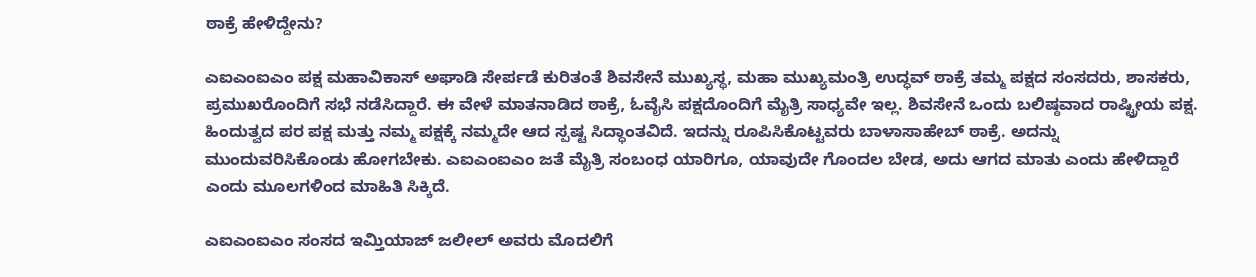ಠಾಕ್ರೆ ಹೇಳಿದ್ದೇನು?

ಎಐಎಂಐಎಂ ಪಕ್ಷ ಮಹಾವಿಕಾಸ್ ಅಘಾಡಿ ಸೇರ್ಪಡೆ ಕುರಿತಂತೆ ಶಿವಸೇನೆ ಮುಖ್ಯಸ್ಥ, ಮಹಾ ಮುಖ್ಯಮಂತ್ರಿ ಉದ್ಧವ್ ಠಾಕ್ರೆ ತಮ್ಮ ಪಕ್ಷದ ಸಂಸದರು, ಶಾಸಕರು, ಪ್ರಮುಖರೊಂದಿಗೆ ಸಭೆ ನಡೆಸಿದ್ದಾರೆ. ಈ ವೇಳೆ ಮಾತನಾಡಿದ ಠಾಕ್ರೆ, ಓವೈಸಿ ಪಕ್ಷದೊಂದಿಗೆ ಮೈತ್ರಿ ಸಾಧ್ಯವೇ ಇಲ್ಲ. ಶಿವಸೇನೆ ಒಂದು ಬಲಿಷ್ಠವಾದ ರಾಷ್ಟ್ರೀಯ ಪಕ್ಷ. ಹಿಂದುತ್ವದ ಪರ ಪಕ್ಷ ಮತ್ತು ನಮ್ಮ ಪಕ್ಷಕ್ಕೆ ನಮ್ಮದೇ ಆದ ಸ್ಪಷ್ಟ ಸಿದ್ಧಾಂತವಿದೆ. ಇದನ್ನು ರೂಪಿಸಿಕೊಟ್ಟವರು ಬಾಳಾಸಾಹೇಬ್ ಠಾಕ್ರೆ. ಅದನ್ನು ಮುಂದುವರಿಸಿಕೊಂಡು ಹೋಗಬೇಕು. ಎಐಎಂಐಎಂ ಜತೆ ಮೈತ್ರಿ ಸಂಬಂಧ ಯಾರಿಗೂ, ಯಾವುದೇ ಗೊಂದಲ ಬೇಡ, ಅದು ಆಗದ ಮಾತು ಎಂದು ಹೇಳಿದ್ದಾರೆ ಎಂದು ಮೂಲಗಳಿಂದ ಮಾಹಿತಿ ಸಿಕ್ಕಿದೆ.

ಎಐಎಂಐಎಂ ಸಂಸದ ಇಮ್ತಿಯಾಜ್ ಜಲೀಲ್ ಅವರು ಮೊದಲಿಗೆ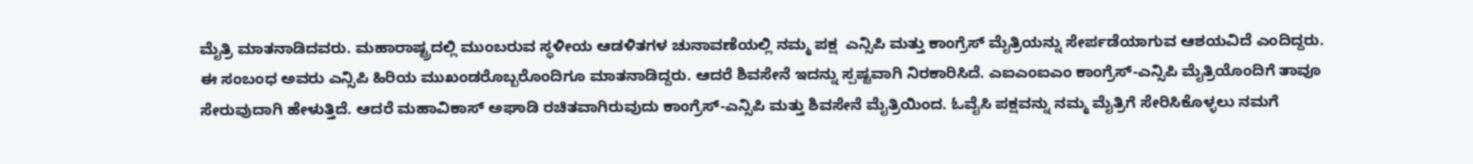ಮೈತ್ರಿ ಮಾತನಾಡಿದವರು. ಮಹಾರಾಷ್ಟ್ರದಲ್ಲಿ ಮುಂಬರುವ ಸ್ಥಳೀಯ ಆಡಳಿತಗಳ ಚುನಾವಣೆಯಲ್ಲಿ ನಮ್ಮ ಪಕ್ಷ  ಎನ್ಸಿಪಿ ಮತ್ತು ಕಾಂಗ್ರೆಸ್ ಮೈತ್ರಿಯನ್ನು ಸೇರ್ಪಡೆಯಾಗುವ ಆಶಯವಿದೆ ಎಂದಿದ್ದರು. ಈ ಸಂಬಂಧ ಅವರು ಎನ್ಸಿಪಿ ಹಿರಿಯ ಮುಖಂಡರೊಬ್ಬರೊಂದಿಗೂ ಮಾತನಾಡಿದ್ದರು. ಆದರೆ ಶಿವಸೇನೆ ಇದನ್ನು ಸ್ಪಷ್ಟವಾಗಿ ನಿರಕಾರಿಸಿದೆ. ಎಐಎಂಐಎಂ ಕಾಂಗ್ರೆಸ್-ಎನ್ಸಿಪಿ ಮೈತ್ರಿಯೊಂದಿಗೆ ತಾವೂ ಸೇರುವುದಾಗಿ ಹೇಳುತ್ತಿದೆ. ಆದರೆ ಮಹಾವಿಕಾಸ್ ಅಘಾಡಿ ರಚಿತವಾಗಿರುವುದು ಕಾಂಗ್ರೆಸ್-ಎನ್ಸಿಪಿ ಮತ್ತು ಶಿವಸೇನೆ ಮೈತ್ರಿಯಿಂದ. ಓವೈಸಿ ಪಕ್ಷವನ್ನು ನಮ್ಮ ಮೈತ್ರಿಗೆ ಸೇರಿಸಿಕೊಳ್ಳಲು ನಮಗೆ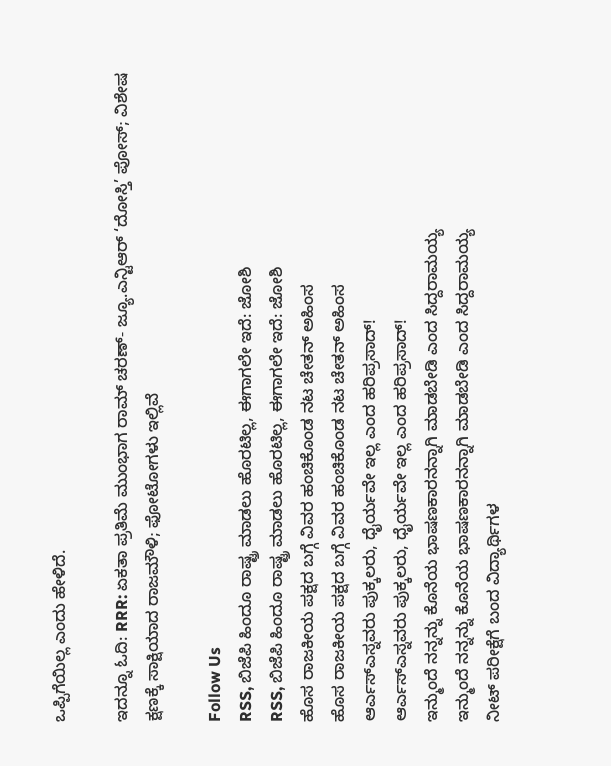ಒಪ್ಪಿಗೆಯಿಲ್ಲ ಎಂದು ಹೇಳಿದೆ.

ಇದನ್ನೂ ಓದಿ: RRR: ಏಕತಾ ಪ್ರತಿಮೆ ಮುಂಭಾಗ ರಾಮ್ ಚರಣ್- ಜ್ಯೂ.ಎನ್ಟಿಆರ್ ‘ದೋಸ್ತಿ’ ಪೋಸ್; ವಿಶೇಷ ಕ್ಷಣಕ್ಕೆ ಸಾಕ್ಷಿಯಾದ ರಾಜಮೌಳಿ; ಫೋಟೋಗಳು ಇಲ್ಲಿವೆ

Follow Us
RSS, ಬಿಜೆಪಿ ಹಿಂದೂ ರಾಷ್ಟ್ರ ಮಾಡಲು ಹೊರಟಿಲ್ಲ, ಈಗಾಗಲೇ ಇದೆ: ಜೋಶಿ
RSS, ಬಿಜೆಪಿ ಹಿಂದೂ ರಾಷ್ಟ್ರ ಮಾಡಲು ಹೊರಟಿಲ್ಲ, ಈಗಾಗಲೇ ಇದೆ: ಜೋಶಿ
ಹೊಸ ರಾಜಕೀಯ ಪಕ್ಷದ ಬಗ್ಗೆ ವಿವರ ಹಂಚಿಕೊಂಡ ನಟ ಚೇತನ್ ಅಹಿಂಸ
ಹೊಸ ರಾಜಕೀಯ ಪಕ್ಷದ ಬಗ್ಗೆ ವಿವರ ಹಂಚಿಕೊಂಡ ನಟ ಚೇತನ್ ಅಹಿಂಸ
ಆರ್ಎಸ್ಎಸ್ನವರು ಪುಕ್ಕಲರು, ಧೈರ್ಯವೇ ಇಲ್ಲ ಎಂದ ಹರಿಪ್ರಸಾದ್!
ಆರ್ಎಸ್ಎಸ್ನವರು ಪುಕ್ಕಲರು, ಧೈರ್ಯವೇ ಇಲ್ಲ ಎಂದ ಹರಿಪ್ರಸಾದ್!
ಇನ್ಮುಂದೆ ನನ್ನನ್ನು ಕೊನೆಯ ಭಾಷಣಕಾರನನ್ನಾಗಿ ಮಾಡಬೇಡಿ ಎಂದ ಸಿದ್ದರಾಮಯ್ಯ
ಇನ್ಮುಂದೆ ನನ್ನನ್ನು ಕೊನೆಯ ಭಾಷಣಕಾರನನ್ನಾಗಿ ಮಾಡಬೇಡಿ ಎಂದ ಸಿದ್ದರಾಮಯ್ಯ
ನೀಟ್ ಪರೀಕ್ಷೆಗೆ ಬಂದ ವಿದ್ಯಾರ್ಥಿಗಳ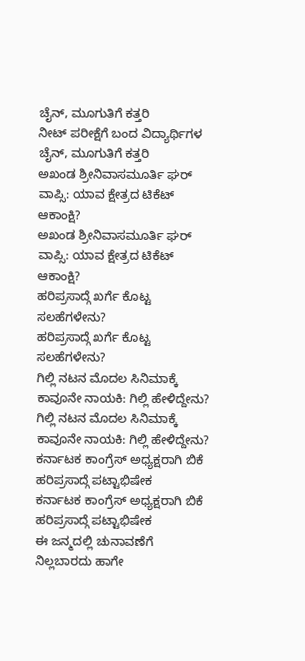ಚೈನ್, ಮೂಗುತಿಗೆ ಕತ್ತರಿ
ನೀಟ್ ಪರೀಕ್ಷೆಗೆ ಬಂದ ವಿದ್ಯಾರ್ಥಿಗಳ ಚೈನ್, ಮೂಗುತಿಗೆ ಕತ್ತರಿ
ಅಖಂಡ ಶ್ರೀನಿವಾಸಮೂರ್ತಿ ಘರ್ ವಾಪ್ಸಿ: ಯಾವ ಕ್ಷೇತ್ರದ ಟಿಕೆಟ್ ಆಕಾಂಕ್ಷಿ?
ಅಖಂಡ ಶ್ರೀನಿವಾಸಮೂರ್ತಿ ಘರ್ ವಾಪ್ಸಿ: ಯಾವ ಕ್ಷೇತ್ರದ ಟಿಕೆಟ್ ಆಕಾಂಕ್ಷಿ?
ಹರಿಪ್ರಸಾದ್ಗೆ ಖರ್ಗೆ ಕೊಟ್ಟ ಸಲಹೆಗಳೇನು?
ಹರಿಪ್ರಸಾದ್ಗೆ ಖರ್ಗೆ ಕೊಟ್ಟ ಸಲಹೆಗಳೇನು?
ಗಿಲ್ಲಿ ನಟನ ಮೊದಲ ಸಿನಿಮಾಕ್ಕೆ ಕಾವೂನೇ ನಾಯಕಿ: ಗಿಲ್ಲಿ ಹೇಳಿದ್ದೇನು?
ಗಿಲ್ಲಿ ನಟನ ಮೊದಲ ಸಿನಿಮಾಕ್ಕೆ ಕಾವೂನೇ ನಾಯಕಿ: ಗಿಲ್ಲಿ ಹೇಳಿದ್ದೇನು?
ಕರ್ನಾಟಕ ಕಾಂಗ್ರೆಸ್ ಅಧ್ಯಕ್ಷರಾಗಿ ಬಿಕೆ ಹರಿಪ್ರಸಾದ್ಗೆ ಪಟ್ಟಾಭಿಷೇಕ
ಕರ್ನಾಟಕ ಕಾಂಗ್ರೆಸ್ ಅಧ್ಯಕ್ಷರಾಗಿ ಬಿಕೆ ಹರಿಪ್ರಸಾದ್ಗೆ ಪಟ್ಟಾಭಿಷೇಕ
ಈ ಜನ್ಮದಲ್ಲಿ ಚುನಾವಣೆಗೆ ನಿಲ್ಲಬಾರದು ಹಾಗೇ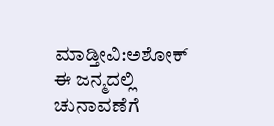ಮಾಡ್ತೀವಿ:ಅಶೋಕ್
ಈ ಜನ್ಮದಲ್ಲಿ ಚುನಾವಣೆಗೆ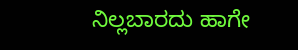ನಿಲ್ಲಬಾರದು ಹಾಗೇ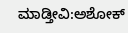ಮಾಡ್ತೀವಿ:ಅಶೋಕ್